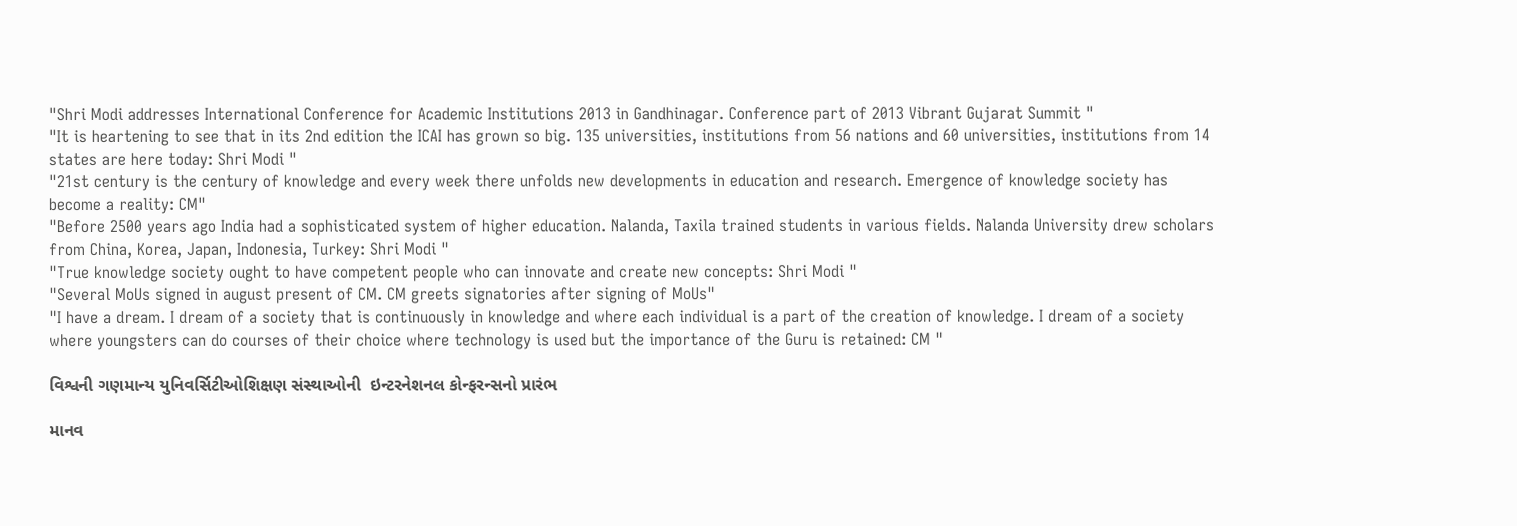"Shri Modi addresses International Conference for Academic Institutions 2013 in Gandhinagar. Conference part of 2013 Vibrant Gujarat Summit "
"It is heartening to see that in its 2nd edition the ICAI has grown so big. 135 universities, institutions from 56 nations and 60 universities, institutions from 14 states are here today: Shri Modi "
"21st century is the century of knowledge and every week there unfolds new developments in education and research. Emergence of knowledge society has become a reality: CM"
"Before 2500 years ago India had a sophisticated system of higher education. Nalanda, Taxila trained students in various fields. Nalanda University drew scholars from China, Korea, Japan, Indonesia, Turkey: Shri Modi "
"True knowledge society ought to have competent people who can innovate and create new concepts: Shri Modi "
"Several MoUs signed in august present of CM. CM greets signatories after signing of MoUs"
"I have a dream. I dream of a society that is continuously in knowledge and where each individual is a part of the creation of knowledge. I dream of a society where youngsters can do courses of their choice where technology is used but the importance of the Guru is retained: CM "

વિશ્વની ગણમાન્ય યુનિવર્સિટીઓશિક્ષણ સંસ્થાઓની  ઇન્ટરનેશનલ કોન્ફરન્સનો પ્રારંભ

માનવ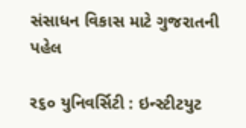સંસાધન વિકાસ માટે ગુજરાતની પહેલ

ર૬૦ યુનિવર્સિટી : ઇન્સ્ટીટયુટ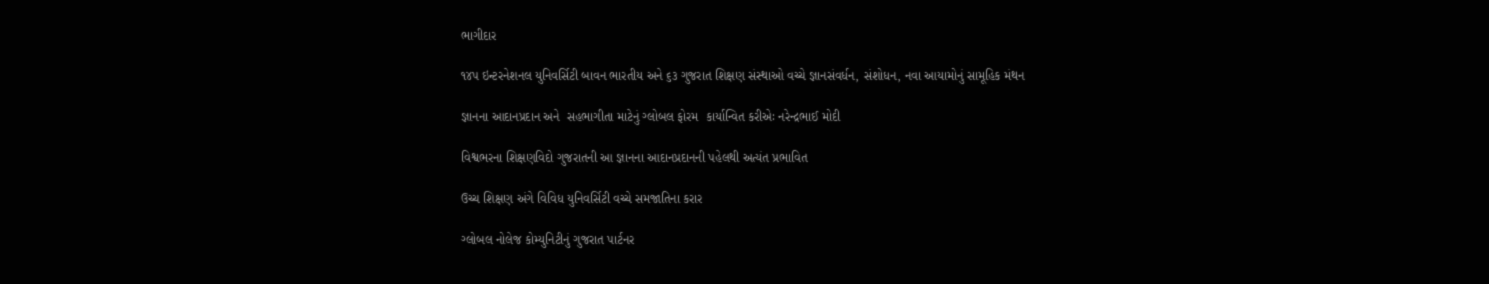ભાગીદાર

૧૪પ ઇન્ટરનેશનલ યુનિવર્સિટી બાવન ભારતીય અને ૬૩ ગુજરાત શિક્ષણ સંસ્થાઓ વચ્ચે જ્ઞાનસંવર્ધન, સંશોધન, નવા આયામોનું સામૂહિક મંથન

જ્ઞાનના આદાનપ્રદાન અને  સહભાગીતા માટેનું ગ્લોબલ ફોરમ  કાર્યાન્વિત કરીએઃ નરેન્દ્રભાઈ મોદી

વિશ્વભરના શિક્ષણવિદો ગુજરાતની આ જ્ઞાનના આદાનપ્રદાનની પહેલથી અત્યંત પ્રભાવિત

ઉચ્ચ શિક્ષણ અંગે વિવિધ યુનિવર્સિટી વચ્ચે સમજાતિના કરાર

ગ્લોબલ નોલેજ કોમ્યુનિટીનું ગુજરાત પાર્ટનર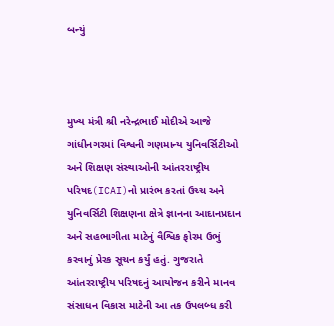બન્યું



મુખ્ય મંત્રી શ્રી નરેન્દ્રભાઈ મોદીએ આજે ગાંધીનગરમાં વિશ્વની ગણમાન્ય યુનિવર્સિટીઓ અને શિક્ષણ સંસ્થાઓની આંતરરાષ્ટ્રીય પરિષદ(ICAI)નો પ્રારંભ કરતાં ઉચ્ચ અને યુનિવર્સિટી શિક્ષણના ક્ષેત્રે જ્ઞાનના આદાનપ્રદાન અને સહભાગીતા માટેનું વૈશ્વિક ફોરમ ઉભું કરવાનું પ્રેરક સૂચન કર્યું હતું. ગુજરાતે આંતરરાષ્ટ્રીય પરિષદનું આયોજન કરીને માનવ સંસાધન વિકાસ માટેની આ તક ઉપલબ્ધ કરી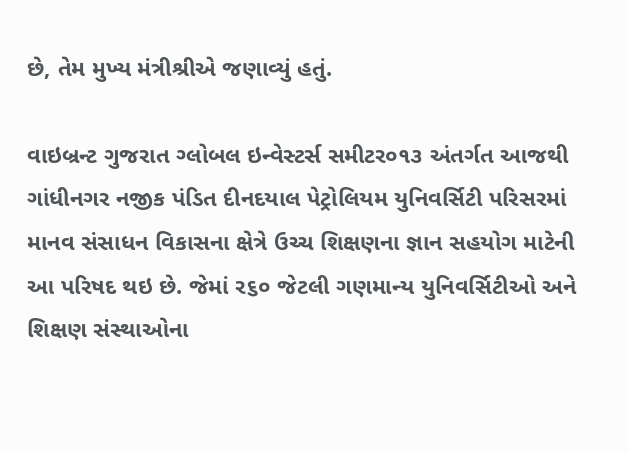છે, તેમ મુખ્ય મંત્રીશ્રીએ જણાવ્યું હતું.

વાઇબ્રન્ટ ગુજરાત ગ્લોબલ ઇન્વેસ્ટર્સ સમીટર૦૧૩ અંતર્ગત આજથી ગાંધીનગર નજીક પંડિત દીનદયાલ પેટ્રોલિયમ યુનિવર્સિટી પરિસરમાં માનવ સંસાધન વિકાસના ક્ષેત્રે ઉચ્ચ શિક્ષણના જ્ઞાન સહયોગ માટેની આ પરિષદ થઇ છે. જેમાં ર૬૦ જેટલી ગણમાન્ય યુનિવર્સિટીઓ અને શિક્ષણ સંસ્થાઓના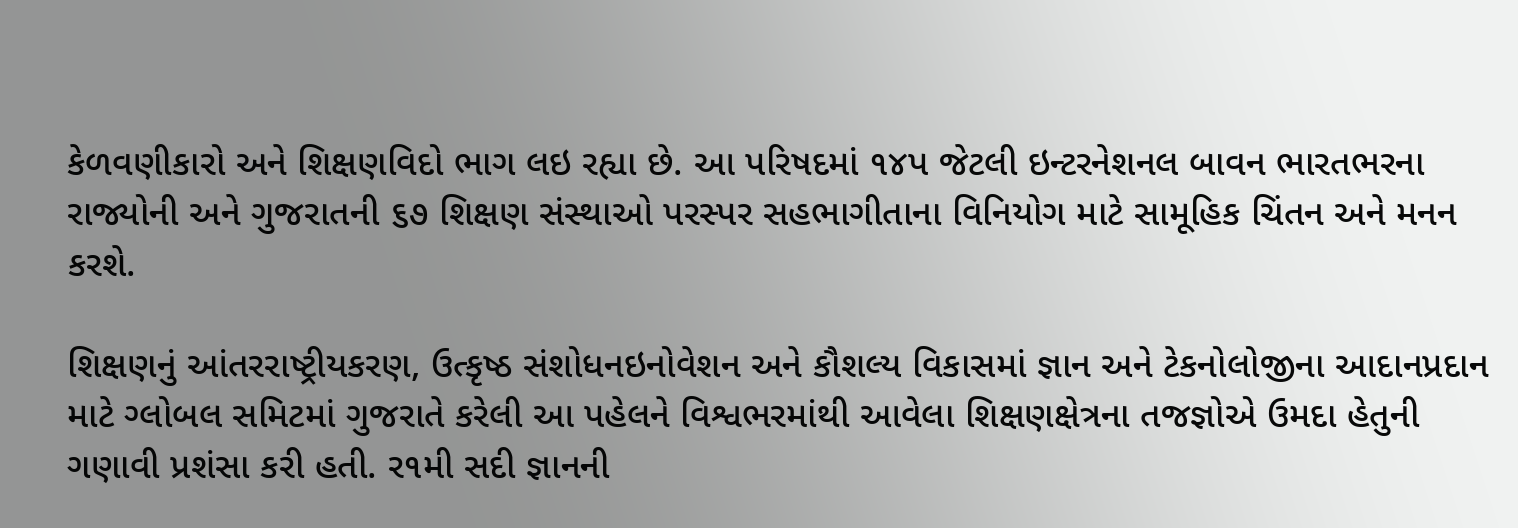કેળવણીકારો અને શિક્ષણવિદો ભાગ લઇ રહ્યા છે. આ પરિષદમાં ૧૪પ જેટલી ઇન્ટરનેશનલ બાવન ભારતભરના રાજ્યોની અને ગુજરાતની ૬૭ શિક્ષણ સંસ્થાઓ પરસ્પર સહભાગીતાના વિનિયોગ માટે સામૂહિક ચિંતન અને મનન કરશે.

શિક્ષણનું આંતરરાષ્ટ્રીયકરણ, ઉત્કૃષ્ઠ સંશોધનઇનોવેશન અને કૌશલ્ય વિકાસમાં જ્ઞાન અને ટેકનોલોજીના આદાનપ્રદાન માટે ગ્લોબલ સમિટમાં ગુજરાતે કરેલી આ પહેલને વિશ્વભરમાંથી આવેલા શિક્ષણક્ષેત્રના તજજ્ઞોએ ઉમદા હેતુની ગણાવી પ્રશંસા કરી હતી. ર૧મી સદી જ્ઞાનની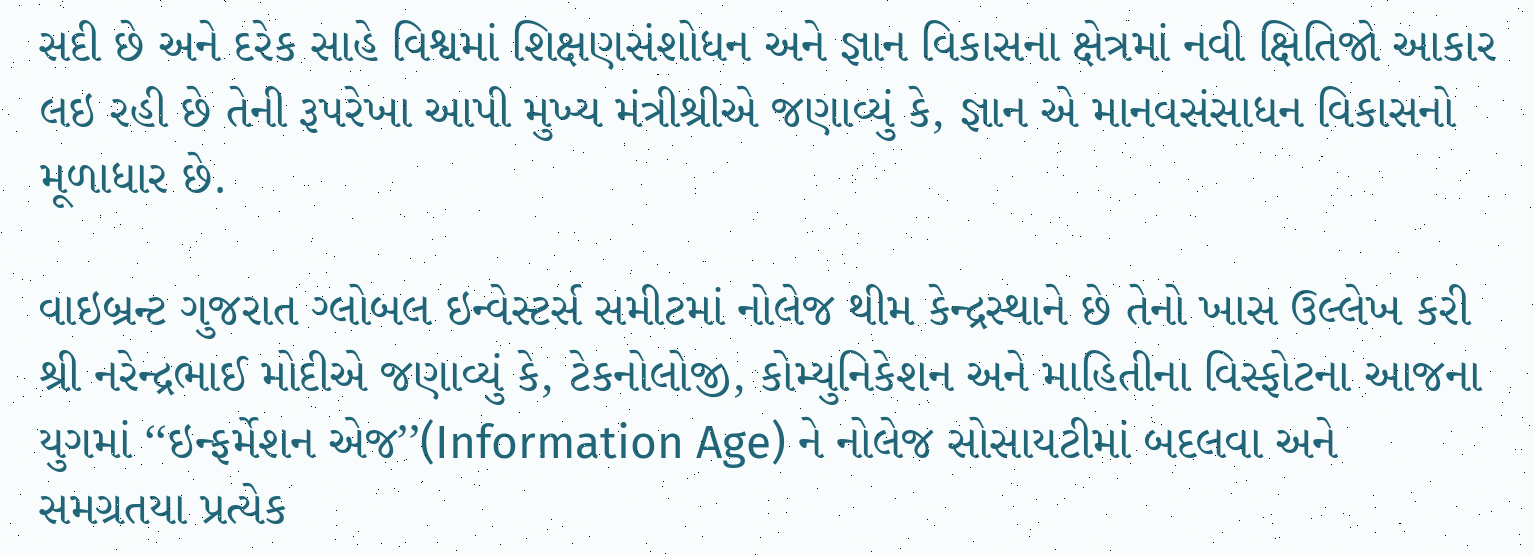સદી છે અને દરેક સાહે વિશ્વમાં શિક્ષણસંશોધન અને જ્ઞાન વિકાસના ક્ષેત્રમાં નવી ક્ષિતિજો આકાર લઇ રહી છે તેની રૂપરેખા આપી મુખ્ય મંત્રીશ્રીએ જણાવ્યું કે, જ્ઞાન એ માનવસંસાધન વિકાસનો મૂળાધાર છે.

વાઇબ્રન્ટ ગુજરાત ગ્લોબલ ઇન્વેસ્ટર્સ સમીટમાં નોલેજ થીમ કેન્દ્રસ્થાને છે તેનો ખાસ ઉલ્લેખ કરી શ્રી નરેન્દ્રભાઈ મોદીએ જણાવ્યું કે, ટેકનોલોજી, કોમ્યુનિકેશન અને માહિતીના વિસ્ફોટના આજના યુગમાં ‘‘ઇન્ફર્મેશન એજ’’(Information Age) ને નોલેજ સોસાયટીમાં બદલવા અને સમગ્રતયા પ્રત્યેક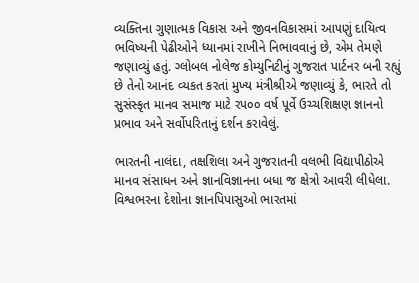વ્યક્તિના ગુણાત્મક વિકાસ અને જીવનવિકાસમાં આપણું દાયિત્વ ભવિષ્યની પેઢીઓને ધ્યાનમાં રાખીને નિભાવવાનું છે, એમ તેમણે જણાવ્યું હતું. ગ્લોબલ નોલેજ કોમ્યુનિટીનું ગુજરાત પાર્ટનર બની રહ્યું છે તેનો આનંદ વ્યકત કરતાં મુખ્ય મંત્રીશ્રીએ જણાવ્યું કે, ભારતે તો સુસંસ્કૃત માનવ સમાજ માટે રપ૦૦ વર્ષ પૂર્વે ઉચ્ચશિક્ષણ જ્ઞાનનો પ્રભાવ અને સર્વોપરિતાનું દર્શન કરાવેલું.

ભારતની નાલંદા, તક્ષશિલા અને ગુજરાતની વલભી વિદ્યાપીઠોએ માનવ સંસાધન અને જ્ઞાનવિજ્ઞાનના બધા જ ક્ષેત્રો આવરી લીધેલા. વિશ્વભરના દેશોના જ્ઞાનપિપાસુઓ ભારતમાં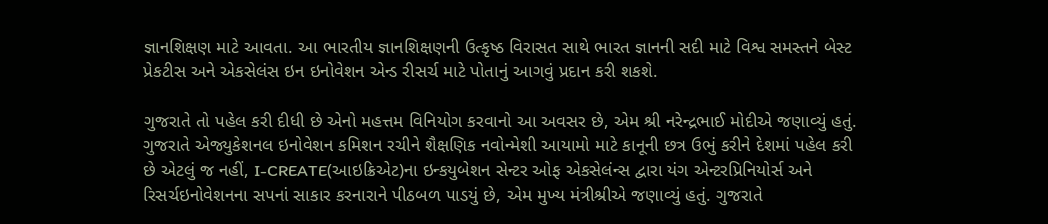જ્ઞાનશિક્ષણ માટે આવતા. આ ભારતીય જ્ઞાનશિક્ષણની ઉત્કૃષ્ઠ વિરાસત સાથે ભારત જ્ઞાનની સદી માટે વિશ્વ સમસ્તને બેસ્ટ પ્રેકટીસ અને એકસેલંસ ઇન ઇનોવેશન એન્ડ રીસર્ચ માટે પોતાનું આગવું પ્રદાન કરી શકશે.

ગુજરાતે તો પહેલ કરી દીધી છે એનો મહત્તમ વિનિયોગ કરવાનો આ અવસર છે, એમ શ્રી નરેન્દ્રભાઈ મોદીએ જણાવ્યું હતું. ગુજરાતે એજ્યુકેશનલ ઇનોવેશન કમિશન રચીને શૈક્ષણિક નવોન્મેશી આયામો માટે કાનૂની છત્ર ઉભું કરીને દેશમાં પહેલ કરી છે એટલું જ નહીં, I-CREATE(આઇક્રિએટ)ના ઇન્કયુબેશન સેન્ટર ઓફ એકસેલંન્સ દ્વારા યંગ એન્ટરપ્રિનિયોર્સ અને રિસર્ચઇનોવેશનના સપનાં સાકાર કરનારાને પીઠબળ પાડયું છે, એમ મુખ્ય મંત્રીશ્રીએ જણાવ્યું હતું. ગુજરાતે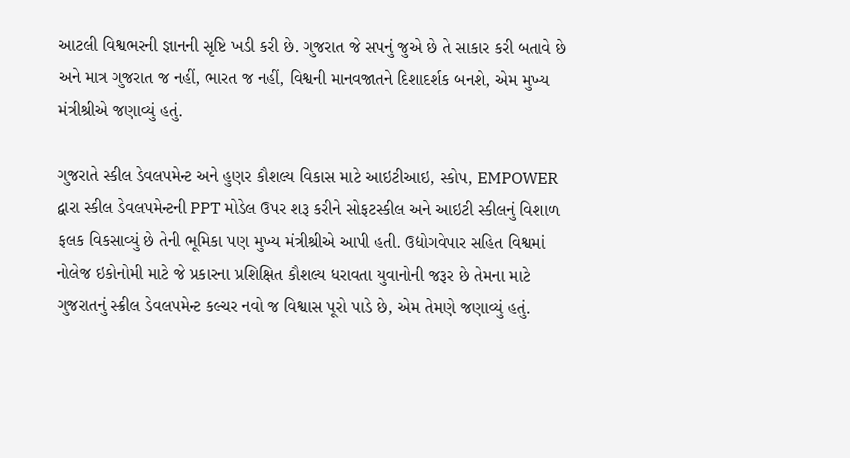આટલી વિશ્વભરની જ્ઞાનની સૃષ્ટિ ખડી કરી છે. ગુજરાત જે સપનું જુએ છે તે સાકાર કરી બતાવે છે અને માત્ર ગુજરાત જ નહીં, ભારત જ નહીં, વિશ્વની માનવજાતને દિશાદર્શક બનશે, એમ મુખ્ય મંત્રીશ્રીએ જણાવ્યું હતું.

ગુજરાતે સ્કીલ ડેવલપમેન્ટ અને હુણર કૌશલ્ય વિકાસ માટે આઇટીઆઇ, સ્કોપ, EMPOWER દ્વારા સ્કીલ ડેવલપમેન્ટની PPT મોડેલ ઉપર શરૂ કરીને સોફટસ્કીલ અને આઇટી સ્કીલનું વિશાળ ફલક વિકસાવ્યું છે તેની ભૂમિકા પણ મુખ્ય મંત્રીશ્રીએ આપી હતી. ઉદ્યોગવેપાર સહિત વિશ્વમાં નોલેજ ઇકોનોમી માટે જે પ્રકારના પ્રશિક્ષિત કૌશલ્ય ધરાવતા યુવાનોની જરૂર છે તેમના માટે ગુજરાતનું સ્ક્રીલ ડેવલપમેન્ટ કલ્ચર નવો જ વિશ્વાસ પૂરો પાડે છે, એમ તેમણે જણાવ્યું હતું.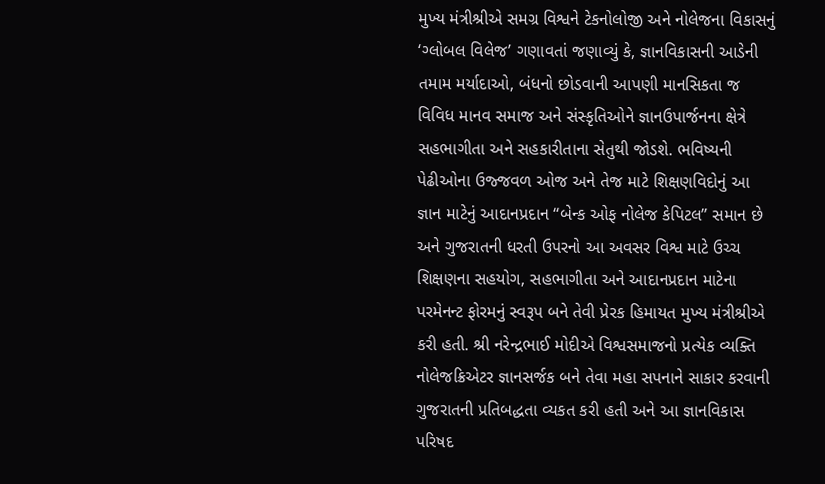મુખ્ય મંત્રીશ્રીએ સમગ્ર વિશ્વને ટેકનોલોજી અને નોલેજના વિકાસનું ‘ગ્લોબલ વિલેજ’ ગણાવતાં જણાવ્યું કે, જ્ઞાનવિકાસની આડેની તમામ મર્યાદાઓ, બંધનો છોડવાની આપણી માનસિકતા જ વિવિધ માનવ સમાજ અને સંસ્કૃતિઓને જ્ઞાનઉપાર્જનના ક્ષેત્રે સહભાગીતા અને સહકારીતાના સેતુથી જોડશે. ભવિષ્યની પેઢીઓના ઉજ્જવળ ઓજ અને તેજ માટે શિક્ષણવિદોનું આ જ્ઞાન માટેનું આદાનપ્રદાન ‘‘બેન્ક ઓફ નોલેજ કેપિટલ’’ સમાન છે અને ગુજરાતની ધરતી ઉપરનો આ અવસર વિશ્વ માટે ઉચ્ચ શિક્ષણના સહયોગ, સહભાગીતા અને આદાનપ્રદાન માટેના પરમેનન્ટ ફોરમનું સ્વરૂપ બને તેવી પ્રેરક હિમાયત મુખ્ય મંત્રીશ્રીએ કરી હતી. શ્રી નરેન્દ્રભાઈ મોદીએ વિશ્વસમાજનો પ્રત્યેક વ્યક્તિ નોલેજક્રિએટર જ્ઞાનસર્જક બને તેવા મહા સપનાને સાકાર કરવાની ગુજરાતની પ્રતિબદ્ધતા વ્યકત કરી હતી અને આ જ્ઞાનવિકાસ પરિષદ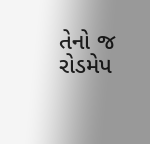તેનો જ રોડમેપ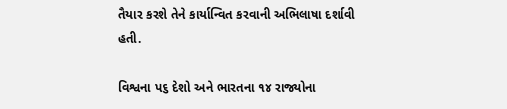તૈયાર કરશે તેને કાર્યાન્વિત કરવાની અભિલાષા દર્શાવી હતી.

વિશ્વના પ૬ દેશો અને ભારતના ૧૪ રાજ્યોના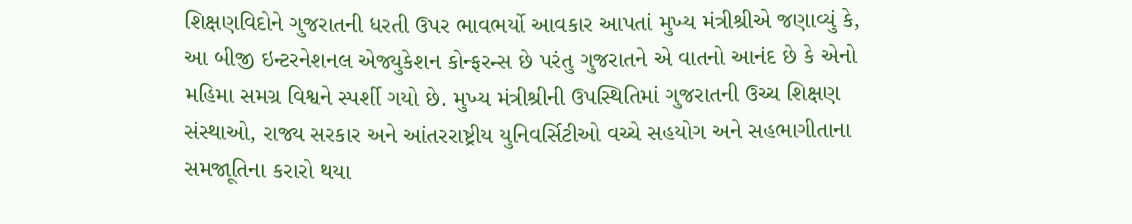શિક્ષણવિદોને ગુજરાતની ધરતી ઉપર ભાવભર્યો આવકાર આપતાં મુખ્ય મંત્રીશ્રીએ જણાવ્યું કે, આ બીજી ઇન્ટરનેશનલ એજ્યુકેશન કોન્ફરન્સ છે પરંતુ ગુજરાતને એ વાતનો આનંદ છે કે એનો મહિમા સમગ્ર વિશ્વને સ્પર્શી ગયો છે. મુખ્ય મંત્રીશ્રીની ઉપસ્થિતિમાં ગુજરાતની ઉચ્ચ શિક્ષણ સંસ્થાઓ, રાજ્ય સરકાર અને આંતરરાષ્ટ્રીય યુનિવર્સિટીઓ વચ્ચે સહયોગ અને સહભાગીતાના સમજાૂતિના કરારો થયા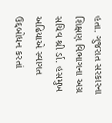હતા. ગુજરાત સરકારના શિક્ષણ વિભાગના અગ્ર સચિવ શ્રી ર્ડા. હસમુખ અઢિયાએ સ્વાગત ઉદ્દબોધન કરતાં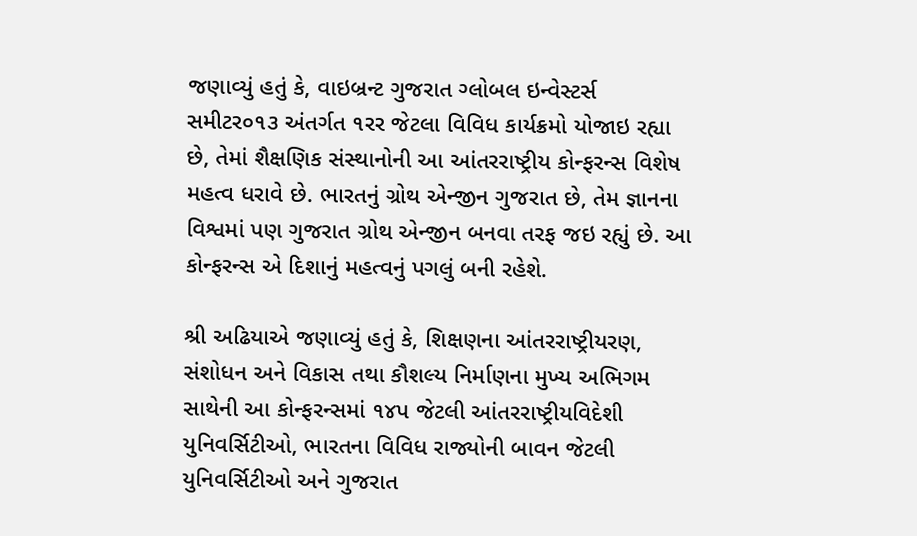જણાવ્યું હતું કે, વાઇબ્રન્ટ ગુજરાત ગ્લોબલ ઇન્વેસ્ટર્સ સમીટર૦૧૩ અંતર્ગત ૧રર જેટલા વિવિધ કાર્યક્રમો યોજાઇ રહ્યા છે, તેમાં શૈક્ષણિક સંસ્થાનોની આ આંતરરાષ્ટ્રીય કોન્ફરન્સ વિશેષ મહત્વ ધરાવે છે. ભારતનું ગ્રોથ એન્જીન ગુજરાત છે, તેમ જ્ઞાનના વિશ્વમાં પણ ગુજરાત ગ્રોથ એન્જીન બનવા તરફ જઇ રહ્યું છે. આ કોન્ફરન્સ એ દિશાનું મહત્વનું પગલું બની રહેશે.

શ્રી અઢિયાએ જણાવ્યું હતું કે, શિક્ષણના આંતરરાષ્ટ્રીયરણ, સંશોધન અને વિકાસ તથા કૌશલ્ય નિર્માણના મુખ્ય અભિગમ સાથેની આ કોન્ફરન્સમાં ૧૪પ જેટલી આંતરરાષ્ટ્રીયવિદેશી યુનિવર્સિટીઓ, ભારતના વિવિધ રાજ્યોની બાવન જેટલી યુનિવર્સિટીઓ અને ગુજરાત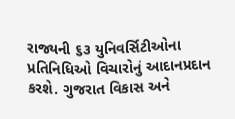રાજ્યની ૬૩ યુનિવર્સિટીઓના પ્રતિનિધિઓ વિચારોનું આદાનપ્રદાન કરશે. ગુજરાત વિકાસ અને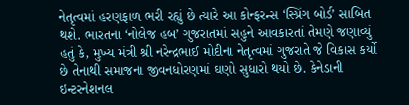નેતૃત્વમાં હરણફાળ ભરી રહ્યું છે ત્યારે આ કોન્ફરન્સ ‘સ્પ્રિંગ બોર્ડ’ સાબિત થશે. ભારતના ‘નોલેજ હબ’ ગુજરાતમાં સહુને આવકારતાં તેમણે જણાવ્યું હતું કે, મુખ્ય મંત્રી શ્રી નરેન્દ્રભાઈ મોદીના નેતૃત્વમાં ગુજરાતે જે વિકાસ કર્યો છે તેનાથી સમાજના જીવનધોરણમાં ઘણો સુધારો થયો છે. કેનેડાની ઇન્ટરનેશનલ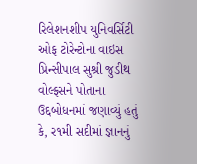રિલેશનશીપ યુનિવર્સિટી ઓફ ટોરેન્ટોના વાઇસ પ્રિન્સીપાલ સુશ્રી જુડીથ વોલ્ફસને પોતાના ઉદ્દબોધનમાં જણાવ્યું હતું કે, ર૧મી સદીમાં જ્ઞાનનું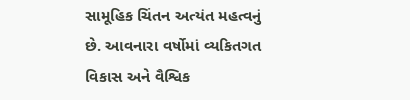સામૂહિક ચિંતન અત્યંત મહત્વનું છે. આવનારા વર્ષોમાં વ્યકિતગત વિકાસ અને વૈશ્વિક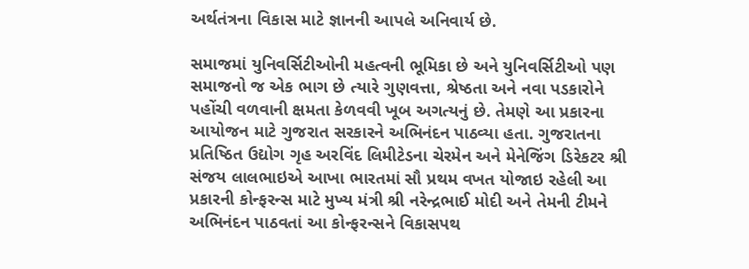અર્થતંત્રના વિકાસ માટે જ્ઞાનની આપલે અનિવાર્ય છે.

સમાજમાં યુનિવર્સિટીઓની મહત્વની ભૂમિકા છે અને યુનિવર્સિટીઓ પણ સમાજનો જ એક ભાગ છે ત્યારે ગુણવત્તા, શ્રેષ્ઠતા અને નવા પડકારોને પહોંચી વળવાની ક્ષમતા કેળવવી ખૂબ અગત્યનું છે. તેમણે આ પ્રકારના આયોજન માટે ગુજરાત સરકારને અભિનંદન પાઠવ્યા હતા. ગુજરાતના પ્રતિષ્ઠિત ઉદ્યોગ ગૃહ અરવિંદ લિમીટેડના ચેરમેન અને મેનેજિંગ ડિરેકટર શ્રી સંજય લાલભાઇએ આખા ભારતમાં સૌ પ્રથમ વખત યોજાઇ રહેલી આ પ્રકારની કોન્ફરન્સ માટે મુખ્ય મંત્રી શ્રી નરેન્દ્રભાઈ મોદી અને તેમની ટીમને અભિનંદન પાઠવતાં આ કોન્ફરન્સને વિકાસપથ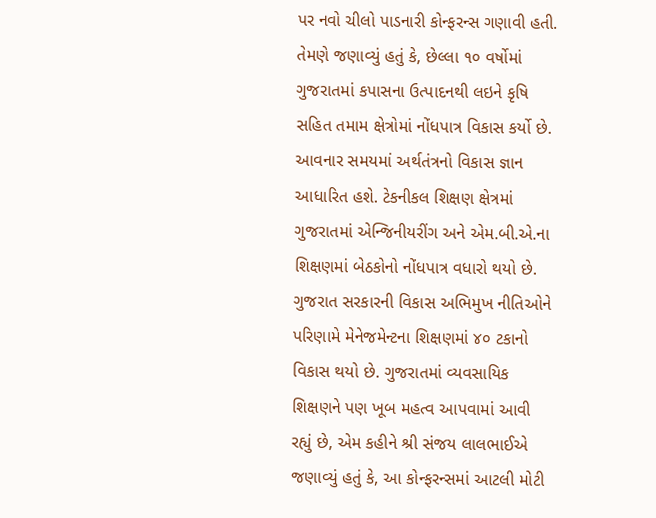પર નવો ચીલો પાડનારી કોન્ફરન્સ ગણાવી હતી. તેમણે જણાવ્યું હતું કે, છેલ્લા ૧૦ વર્ષોમાં ગુજરાતમાં કપાસના ઉત્પાદનથી લઇને કૃષિ સહિત તમામ ક્ષેત્રોમાં નોંધપાત્ર વિકાસ કર્યો છે. આવનાર સમયમાં અર્થતંત્રનો વિકાસ જ્ઞાન આધારિત હશે. ટેકનીકલ શિક્ષણ ક્ષેત્રમાં ગુજરાતમાં એન્જિનીયરીંગ અને એમ.બી.એ.ના શિક્ષણમાં બેઠકોનો નોંધપાત્ર વધારો થયો છે. ગુજરાત સરકારની વિકાસ અભિમુખ નીતિઓને પરિણામે મેનેજમેન્ટના શિક્ષણમાં ૪૦ ટકાનો વિકાસ થયો છે. ગુજરાતમાં વ્યવસાયિક શિક્ષણને પણ ખૂબ મહત્વ આપવામાં આવી રહ્યું છે, એમ કહીને શ્રી સંજય લાલભાઈએ જણાવ્યું હતું કે, આ કોન્ફરન્સમાં આટલી મોટી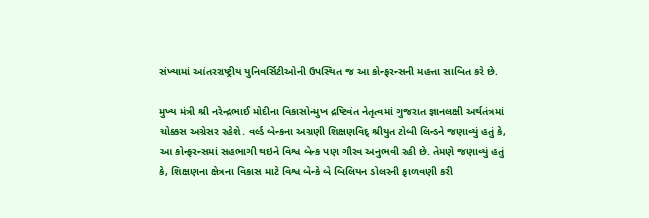સંખ્યામાં આંતરરાષ્ટ્રીય યુનિવર્સિટીઓની ઉપસ્થિત જ આ કોન્ફરન્સની મહત્તા સાબિત કરે છે.

મુખ્ય મંત્રી શ્રી નરેન્દ્રભાઈ મોદીના વિકાસોન્મુખ દ્રષ્ટિવંત નેતૃત્વમાં ગુજરાત જ્ઞાનલક્ષી અર્થતંત્રમાં ચોક્કસ અગ્રેસર રહેશે. વર્લ્ડ બેન્કના અગ્રણી શિક્ષણવિદ્ શ્રીયુત ટોબી લિન્ડને જણાવ્યું હતું કે, આ કોન્ફરન્સમાં સહભાગી થઇને વિશ્વ બેન્ક પણ ગૌરવ અનુભવી રહી છે. તેમણે જણાવ્યું હતું કે, શિક્ષણના ક્ષેત્રના વિકાસ માટે વિશ્વ બેન્કે બે બિલિયન ડોલરની ફાળવણી કરી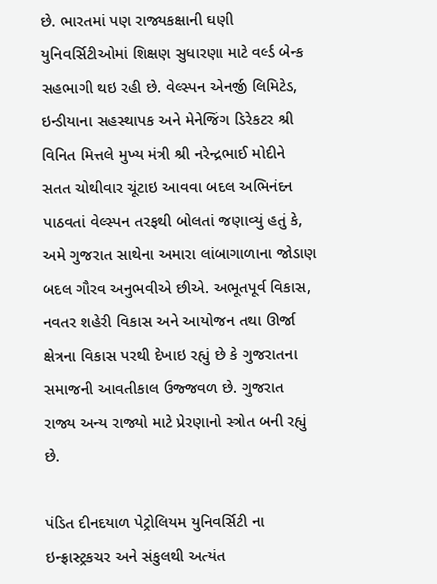છે. ભારતમાં પણ રાજ્યકક્ષાની ઘણી યુનિવર્સિટીઓમાં શિક્ષણ સુધારણા માટે વર્લ્ડ બેન્ક સહભાગી થઇ રહી છે. વેલ્સ્પન એનર્જી લિમિટેડ, ઇન્ડીયાના સહસ્થાપક અને મેનેજિંગ ડિરેકટર શ્રી વિનિત મિત્તલે મુખ્ય મંત્રી શ્રી નરેન્દ્રભાઈ મોદીને સતત ચોથીવાર ચૂંટાઇ આવવા બદલ અભિનંદન પાઠવતાં વેલ્સ્પન તરફથી બોલતાં જણાવ્યું હતું કે, અમે ગુજરાત સાથેના અમારા લાંબાગાળાના જોડાણ બદલ ગૌરવ અનુભવીએ છીએ. અભૂતપૂર્વ વિકાસ, નવતર શહેરી વિકાસ અને આયોજન તથા ઊર્જા ક્ષેત્રના વિકાસ પરથી દેખાઇ રહ્યું છે કે ગુજરાતના સમાજની આવતીકાલ ઉજ્જવળ છે. ગુજરાત રાજ્ય અન્ય રાજ્યો માટે પ્રેરણાનો સ્ત્રોત બની રહ્યું છે.

પંડિત દીનદયાળ પેટ્રોલિયમ યુનિવર્સિટી ના ઇન્ફ્રાસ્ટ્રકચર અને સંકુલથી અત્યંત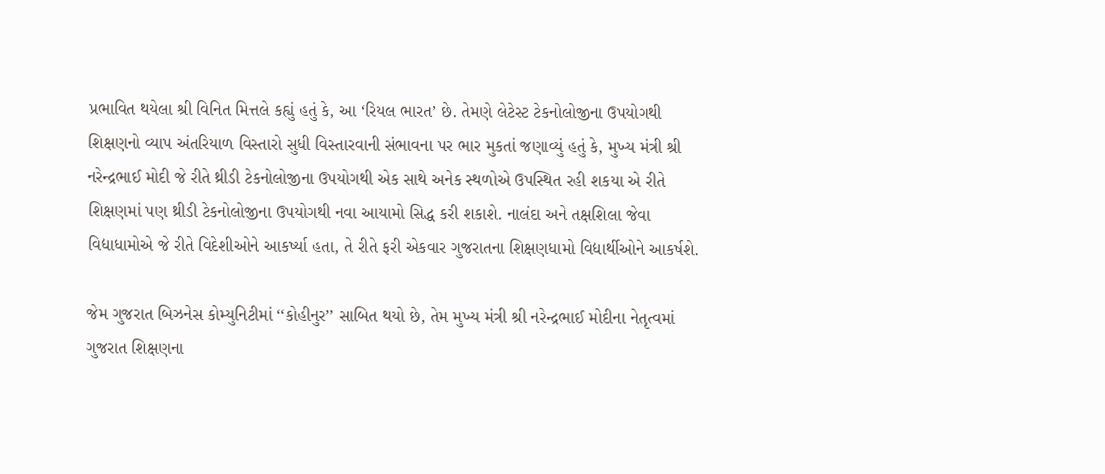પ્રભાવિત થયેલા શ્રી વિનિત મિત્તલે કહ્યું હતું કે, આ ‘રિયલ ભારત’ છે. તેમણે લેટેસ્ટ ટેકનોલોજીના ઉપયોગથી શિક્ષણનો વ્યાપ અંતરિયાળ વિસ્તારો સુધી વિસ્તારવાની સંભાવના પર ભાર મુકતાં જણાવ્યું હતું કે, મુખ્ય મંત્રી શ્રી નરેન્દ્રભાઈ મોદી જે રીતે થ્રીડી ટેકનોલોજીના ઉપયોગથી એક સાથે અનેક સ્થળોએ ઉપસ્થિત રહી શકયા એ રીતે શિક્ષણમાં પણ થ્રીડી ટેકનોલોજીના ઉપયોગથી નવા આયામો સિદ્ધ કરી શકાશે. નાલંદા અને તક્ષશિલા જેવા વિદ્યાધામોએ જે રીતે વિદેશીઓને આકર્ષ્યા હતા, તે રીતે ફરી એકવાર ગુજરાતના શિક્ષણધામો વિદ્યાર્થીઓને આકર્ષશે.

જેમ ગુજરાત બિઝનેસ કોમ્યુનિટીમાં ‘‘કોહીનુર’’ સાબિત થયો છે, તેમ મુખ્ય મંત્રી શ્રી નરેન્દ્રભાઈ મોદીના નેતૃત્વમાં ગુજરાત શિક્ષણના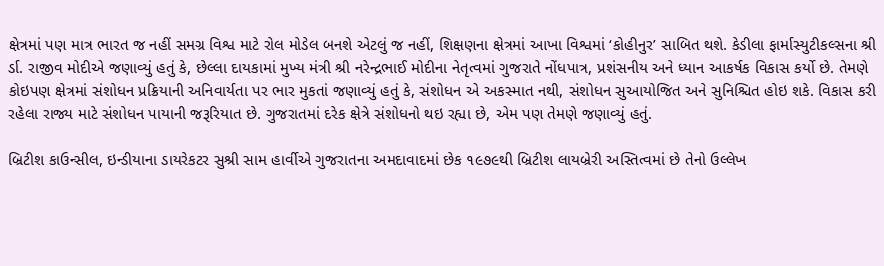ક્ષેત્રમાં પણ માત્ર ભારત જ નહીં સમગ્ર વિશ્વ માટે રોલ મોડેલ બનશે એટલું જ નહીં, શિક્ષણના ક્ષેત્રમાં આખા વિશ્વમાં ‘કોહીનુર’ સાબિત થશે. કેડીલા ફાર્માસ્યુટીકલ્સના શ્રી ર્ડા. રાજીવ મોદીએ જણાવ્યું હતું કે, છેલ્લા દાયકામાં મુખ્ય મંત્રી શ્રી નરેન્દ્રભાઈ મોદીના નેતૃત્વમાં ગુજરાતે નોંધપાત્ર, પ્રશંસનીય અને ધ્યાન આકર્ષક વિકાસ કર્યો છે. તેમણે કોઇપણ ક્ષેત્રમાં સંશોધન પ્રક્રિયાની અનિવાર્યતા પર ભાર મુકતાં જણાવ્યું હતું કે, સંશોધન એ અકસ્માત નથી, સંશોધન સુઆયોજિત અને સુનિશ્ચિત હોઇ શકે. વિકાસ કરી રહેલા રાજ્ય માટે સંશોધન પાયાની જરૂરિયાત છે. ગુજરાતમાં દરેક ક્ષેત્રે સંશોધનો થઇ રહ્યા છે, એમ પણ તેમણે જણાવ્યું હતું.

બ્રિટીશ કાઉન્સીલ, ઇન્ડીયાના ડાયરેકટર સુશ્રી સામ હાર્વીએ ગુજરાતના અમદાવાદમાં છેક ૧૯૭૯થી બ્રિટીશ લાયબ્રેરી અસ્તિત્વમાં છે તેનો ઉલ્લેખ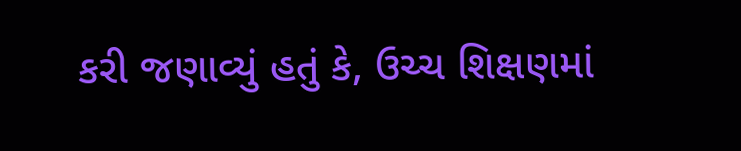કરી જણાવ્યું હતું કે, ઉચ્ચ શિક્ષણમાં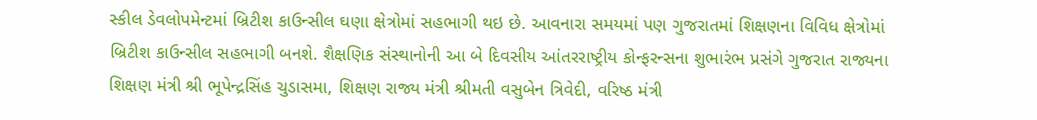સ્કીલ ડેવલોપમેન્ટમાં બ્રિટીશ કાઉન્સીલ ઘણા ક્ષેત્રોમાં સહભાગી થઇ છે. આવનારા સમયમાં પણ ગુજરાતમાં શિક્ષણના વિવિધ ક્ષેત્રોમાં બ્રિટીશ કાઉન્સીલ સહભાગી બનશે. શૈક્ષણિક સંસ્થાનોની આ બે દિવસીય આંતરરાષ્ટ્રીય કોન્ફરન્સના શુભારંભ પ્રસંગે ગુજરાત રાજ્યના શિક્ષણ મંત્રી શ્રી ભૂપેન્દ્રસિંહ ચુડાસમા, શિક્ષણ રાજ્ય મંત્રી શ્રીમતી વસુબેન ત્રિવેદી, વરિષ્ઠ મંત્રી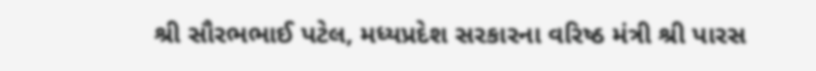શ્રી સૌરભભાઈ પટેલ, મધ્યપ્રદેશ સરકારના વરિષ્ઠ મંત્રી શ્રી પારસ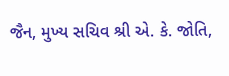જૈન, મુખ્ય સચિવ શ્રી એ. કે. જોતિ,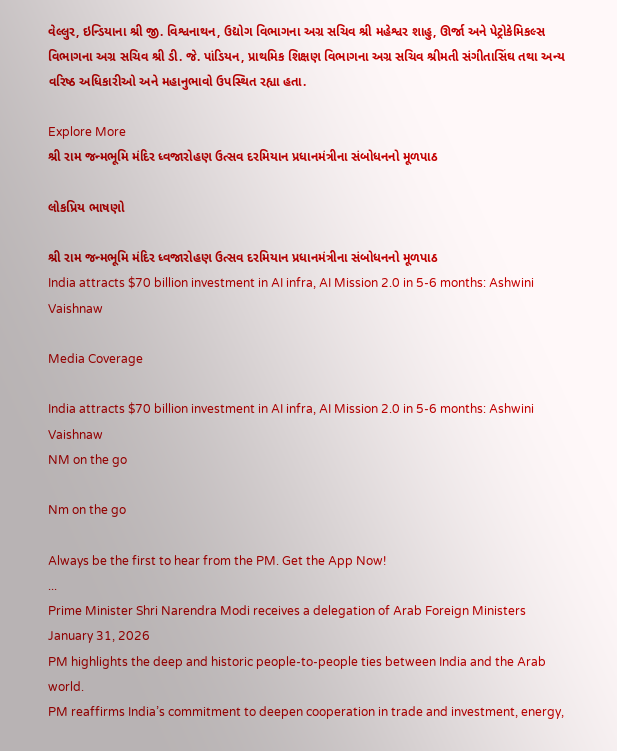વેલ્લુર, ઇન્ડિયાના શ્રી જી. વિશ્વનાથન, ઉદ્યોગ વિભાગના અગ્ર સચિવ શ્રી મહેશ્વર શાહુ, ઊર્જા અને પેટ્રોકેમિકલ્સ વિભાગના અગ્ર સચિવ શ્રી ડી. જે. પાંડિયન, પ્રાથમિક શિક્ષણ વિભાગના અગ્ર સચિવ શ્રીમતી સંગીતાસિંઘ તથા અન્ય વરિષ્ઠ અધિકારીઓ અને મહાનુભાવો ઉપસ્થિત રહ્યા હતા.

Explore More
શ્રી રામ જન્મભૂમિ મંદિર ધ્વજારોહણ ઉત્સવ દરમિયાન પ્રધાનમંત્રીના સંબોધનનો મૂળપાઠ

લોકપ્રિય ભાષણો

શ્રી રામ જન્મભૂમિ મંદિર ધ્વજારોહણ ઉત્સવ દરમિયાન પ્રધાનમંત્રીના સંબોધનનો મૂળપાઠ
India attracts $70 billion investment in AI infra, AI Mission 2.0 in 5-6 months: Ashwini Vaishnaw

Media Coverage

India attracts $70 billion investment in AI infra, AI Mission 2.0 in 5-6 months: Ashwini Vaishnaw
NM on the go

Nm on the go

Always be the first to hear from the PM. Get the App Now!
...
Prime Minister Shri Narendra Modi receives a delegation of Arab Foreign Ministers
January 31, 2026
PM highlights the deep and historic people-to-people ties between India and the Arab world.
PM reaffirms India’s commitment to deepen cooperation in trade and investment, energy,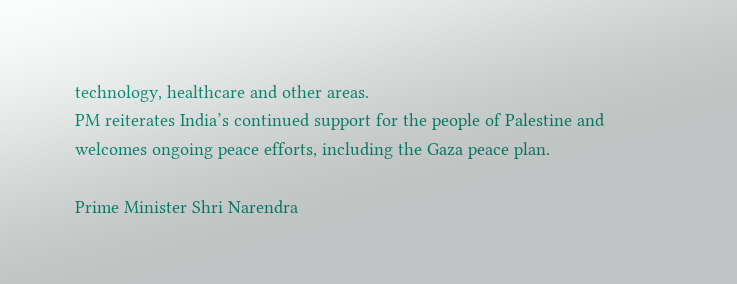technology, healthcare and other areas.
PM reiterates India’s continued support for the people of Palestine and welcomes ongoing peace efforts, including the Gaza peace plan.

Prime Minister Shri Narendra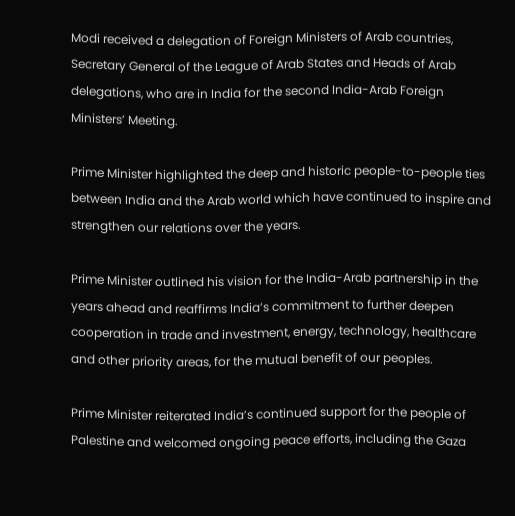Modi received a delegation of Foreign Ministers of Arab countries, Secretary General of the League of Arab States and Heads of Arab delegations, who are in India for the second India-Arab Foreign Ministers’ Meeting.

Prime Minister highlighted the deep and historic people-to-people ties between India and the Arab world which have continued to inspire and strengthen our relations over the years.

Prime Minister outlined his vision for the India-Arab partnership in the years ahead and reaffirms India’s commitment to further deepen cooperation in trade and investment, energy, technology, healthcare and other priority areas, for the mutual benefit of our peoples.

Prime Minister reiterated India’s continued support for the people of Palestine and welcomed ongoing peace efforts, including the Gaza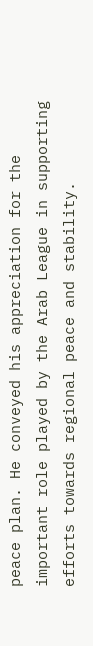peace plan. He conveyed his appreciation for the important role played by the Arab League in supporting efforts towards regional peace and stability.